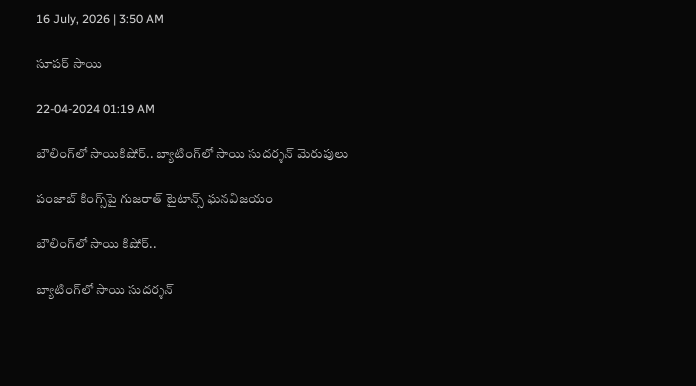16 July, 2026 | 3:50 AM

సూపర్ సాయి

22-04-2024 01:19 AM

బౌలింగ్‌లో సాయికిషోర్.. బ్యాటింగ్‌లో సాయి సుదర్శన్ మెరుపులు

పంజాబ్ కింగ్స్‌పై గుజరాత్ టైటాన్స్ ఘనవిజయం

బౌలింగ్‌లో సాయి కిషోర్..

బ్యాటింగ్‌లో సాయి సుదర్శన్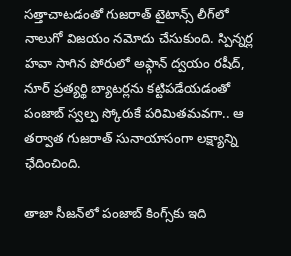సత్తాచాటడంతో గుజరాత్ టైటాన్స్ లీగ్‌లో నాలుగో విజయం నమోదు చేసుకుంది. స్పిన్నర్ల హవా సాగిన పోరులో అఫ్గాన్ ద్వయం రషీద్, నూర్ ప్రత్యర్థి బ్యాటర్లను కట్టిపడేయడంతో పంజాబ్ స్వల్ప స్కోరుకే పరిమితమవగా.. ఆ తర్వాత గుజరాత్ సునాయాసంగా లక్ష్యాన్ని ఛేదించింది.

తాజా సీజన్‌లో పంజాబ్ కింగ్స్‌కు ఇది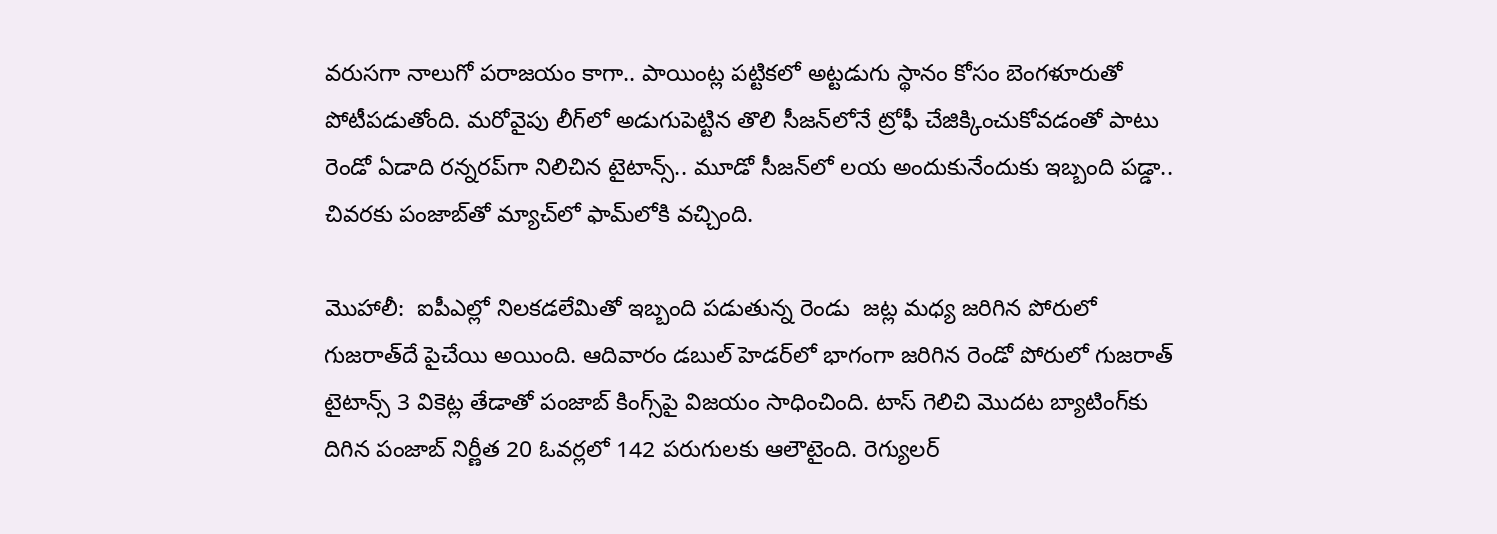వరుసగా నాలుగో పరాజయం కాగా.. పాయింట్ల పట్టికలో అట్టడుగు స్థానం కోసం బెంగళూరుతో పోటీపడుతోంది. మరోవైపు లీగ్‌లో అడుగుపెట్టిన తొలి సీజన్‌లోనే ట్రోఫీ చేజిక్కించుకోవడంతో పాటు రెండో ఏడాది రన్నరప్‌గా నిలిచిన టైటాన్స్.. మూడో సీజన్‌లో లయ అందుకునేందుకు ఇబ్బంది పడ్డా.. చివరకు పంజాబ్‌తో మ్యాచ్‌లో ఫామ్‌లోకి వచ్చింది.

మొహాలీ:  ఐపీఎల్లో నిలకడలేమితో ఇబ్బంది పడుతున్న రెండు  జట్ల మధ్య జరిగిన పోరులో గుజరాత్‌దే పైచేయి అయింది. ఆదివారం డబుల్ హెడర్‌లో భాగంగా జరిగిన రెండో పోరులో గుజరాత్ టైటాన్స్ 3 వికెట్ల తేడాతో పంజాబ్ కింగ్స్‌పై విజయం సాధించింది. టాస్ గెలిచి మొదట బ్యాటింగ్‌కు దిగిన పంజాబ్ నిర్ణీత 20 ఓవర్లలో 142 పరుగులకు ఆలౌటైంది. రెగ్యులర్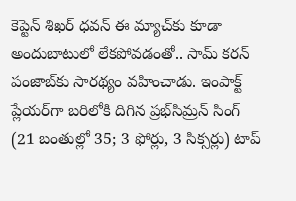కెప్టెన్ శిఖర్ ధవన్ ఈ మ్యాచ్‌కు కూడా అందుబాటులో లేకపోవడంతో.. సామ్ కరన్ పంజాబ్‌కు సారథ్యం వహించాడు. ఇంపాక్ట్ ప్లేయర్‌గా బరిలోకి దిగిన ప్రభ్‌సిమ్రన్ సింగ్ (21 బంతుల్లో 35; 3 ఫోర్లు, 3 సిక్సర్లు) టాప్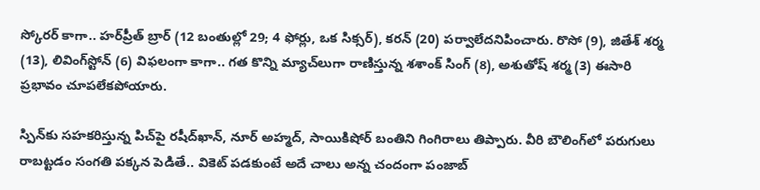స్కోరర్ కాగా.. హర్‌ప్రీత్ బ్రార్ (12 బంతుల్లో 29; 4 ఫోర్లు, ఒక సిక్సర్), కరన్ (20) పర్వాలేదనిపించారు. రొసో (9), జితేశ్ శర్మ (13), లివింగ్‌స్టోన్ (6) విఫలంగా కాగా.. గత కొన్ని మ్యాచ్‌లుగా రాణిస్తున్న శశాంక్ సింగ్ (8), అశుతోష్ శర్మ (3) ఈసారి ప్రభావం చూపలేకపోయారు.

స్పిన్‌కు సహకరిస్తున్న పిచ్‌పై రషీద్‌ఖాన్, నూర్ అహ్మద్, సాయికిషోర్ బంతిని గింగిరాలు తిప్పారు. వీరి బౌలింగ్‌లో పరుగులు రాబట్టడం సంగతి పక్కన పెడితే.. వికెట్ పడకుంటే అదే చాలు అన్న చందంగా పంజాబ్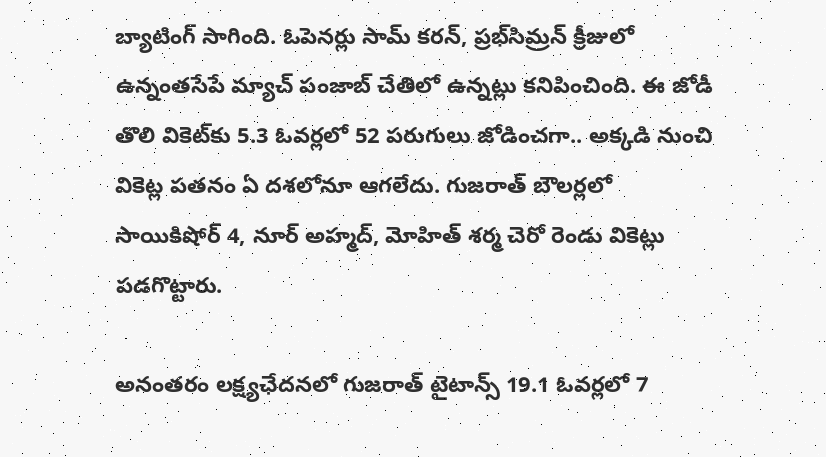బ్యాటింగ్ సాగింది. ఓపెనర్లు సామ్ కరన్, ప్రభ్‌సిమ్రన్ క్రీజులో ఉన్నంతసేపే మ్యాచ్ పంజాబ్ చేతిలో ఉన్నట్లు కనిపించింది. ఈ జోడీ తొలి వికెట్‌కు 5.3 ఓవర్లలో 52 పరుగులు జోడించగా.. అక్కడి నుంచి వికెట్ల పతనం ఏ దశలోనూ ఆగలేదు. గుజరాత్ బౌలర్లలో సాయికిషోర్ 4, నూర్ అహ్మద్, మోహిత్ శర్మ చెరో రెండు వికెట్లు పడగొట్టారు.

అనంతరం లక్ష్యఛేదనలో గుజరాత్ టైటాన్స్ 19.1 ఓవర్లలో 7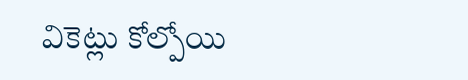వికెట్లు కోల్పోయి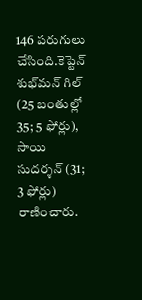146 పరుగులు చేసింది.కెప్టెన్ శుభ్‌మన్ గిల్ (25 బంతుల్లో 35; 5 ఫోర్లు), సాయి సుదర్శన్ (31; 3 ఫోర్లు) రాణించారు.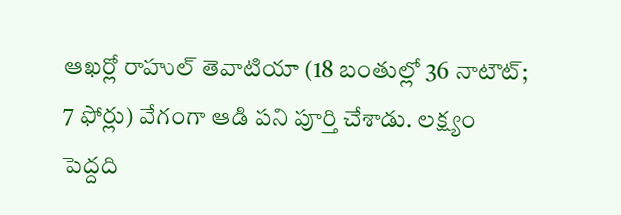ఆఖర్లో రాహుల్ తెవాటియా (18 బంతుల్లో 36 నాటౌట్; 7 ఫోర్లు) వేగంగా ఆడి పని పూర్తి చేశాడు. లక్ష్యం పెద్దది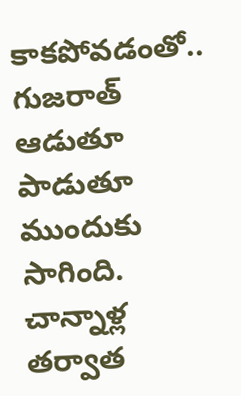కాకపోవడంతో.. గుజరాత్ ఆడుతూ పాడుతూ ముందుకు సాగింది. చాన్నాళ్ల తర్వాత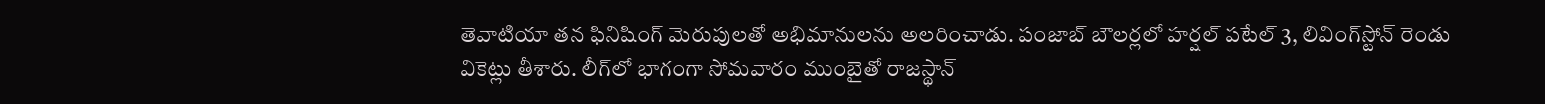తెవాటియా తన ఫినిషింగ్ మెరుపులతో అభిమానులను అలరించాడు. పంజాబ్ బౌలర్లలో హర్షల్ పటేల్ 3, లివింగ్‌స్టోన్ రెండు వికెట్లు తీశారు. లీగ్‌లో భాగంగా సోమవారం ముంబైతో రాజస్థాన్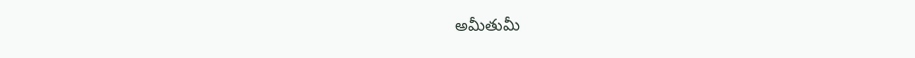అమీతుమీ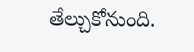తేల్చుకోనుంది.